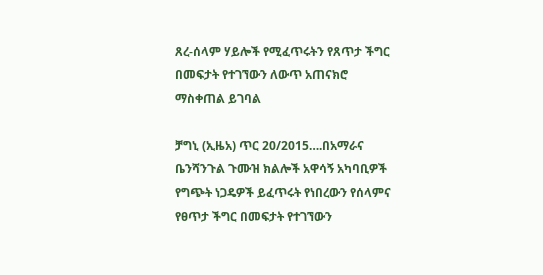ጸረ-ሰላም ሃይሎች የሚፈጥሩትን የጸጥታ ችግር በመፍታት የተገኘውን ለውጥ አጠናክሮ ማስቀጠል ይገባል

ቻግኒ (ኢዜአ) ጥር 20/2015….በአማራና ቤንሻንጉል ጉሙዝ ክልሎች አዋሳኝ አካባቢዎች የግጭት ነጋዴዎች ይፈጥሩት የነበረውን የሰላምና የፀጥታ ችግር በመፍታት የተገኘውን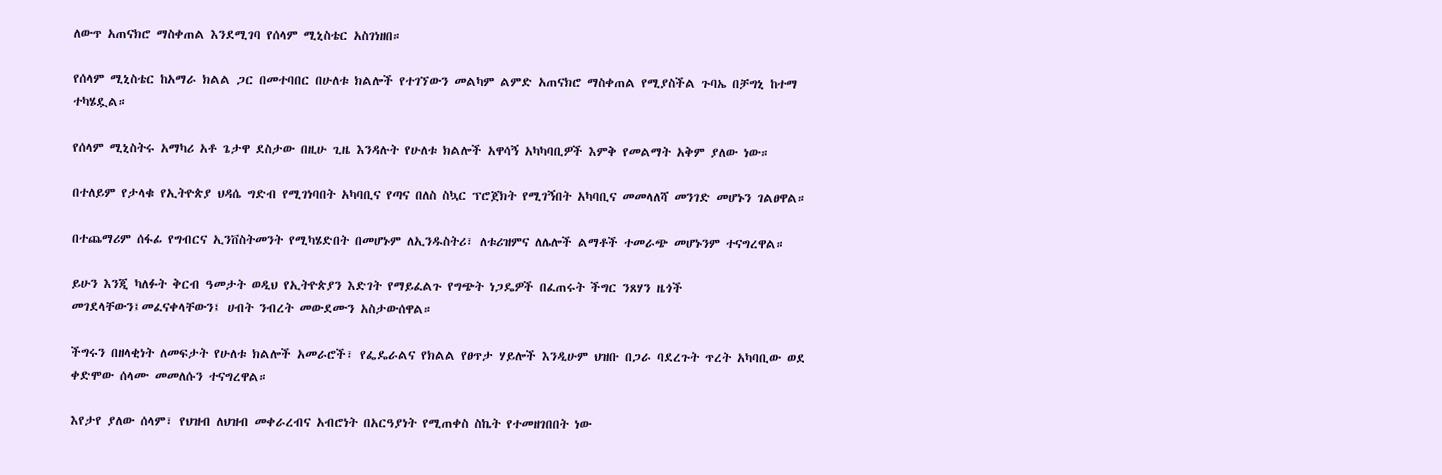ለውጥ አጠናክሮ ማስቀጠል እንደሚገባ የሰላም ሚኒስቴር አስገነዘበ።

የሰላም ሚኒስቴር ከአማራ ክልል ጋር በመተባበር በሁለቱ ክልሎች የተገኘውን መልካም ልምድ አጠናክሮ ማስቀጠል የሚያስችል ጉባኤ በቻግኒ ከተማ ተካሄዷል።

የሰላም ሚኒስትሩ አማካሪ አቶ ጌታዋ ደስታው በዚሁ ጊዜ እንዳሉት የሁለቱ ክልሎች አዋሳኝ አካካባቢዎች እምቅ የመልማት አቅም ያለው ነው።

በተለይም የታላቁ የኢትዮጵያ ህዳሴ ግድብ የሚገነባበት አካባቢና የጣና በለስ ስኳር ፕሮጀክት የሚገኝበት አካባቢና መመላለሻ መንገድ መሆኑን ገልፀዋል።

በተጨማሪም ሰፋፊ የግብርና ኢንቨስትመንት የሚካሄድበት በመሆኑም ለኢንዱስትሪ፣ ለቱሪዝምና ለሌሎች ልማቶች ተመራጭ መሆኑንም ተናግረዋል።

ይሁን እንጂ ካለፉት ቅርብ ዓመታት ወዲህ የኢትዮጵያን እድገት የማይፈልጉ የግጭት ነጋዴዎች በፈጠሩት ችግር ንጸሃን ዜጎች መገደላቸውን፤መፈናቀላቸውን፤ ሀብት ንብረት መውደሙን አስታውሰዋል።

ችግሩን በዘላቂነት ለመፍታት የሁለቱ ክልሎች አመራሮች፣ የፌዴራልና የክልል የፀጥታ ሃይሎች እንዲሁም ህዝቡ በጋራ ባደረጉት ጥረት አካባቢው ወደ ቀድሞው ሰላሙ መመለሱን ተናግረዋል።

እየታየ ያለው ሰላም፣ የህዝብ ለህዝብ መቀራረብና አብሮነት በአርዓያነት የሚጠቀስ ስኬት የተመዘገበበት ነው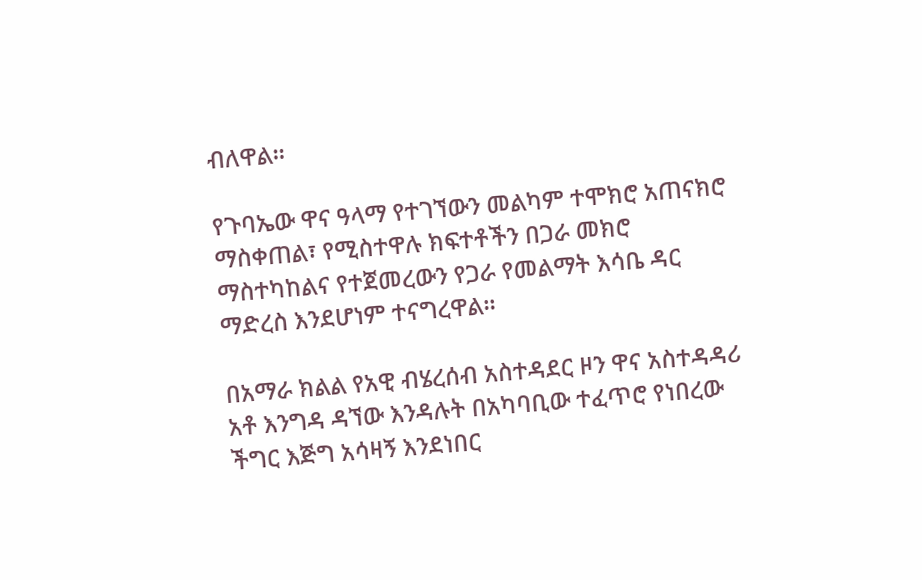ብለዋል።

የጉባኤው ዋና ዓላማ የተገኘውን መልካም ተሞክሮ አጠናክሮ ማስቀጠል፣ የሚስተዋሉ ክፍተቶችን በጋራ መክሮ ማስተካከልና የተጀመረውን የጋራ የመልማት እሳቤ ዳር ማድረስ እንደሆነም ተናግረዋል።

በአማራ ክልል የአዊ ብሄረሰብ አስተዳደር ዞን ዋና አስተዳዳሪ አቶ እንግዳ ዳኘው እንዳሉት በአካባቢው ተፈጥሮ የነበረው ችግር እጅግ አሳዛኝ እንደነበር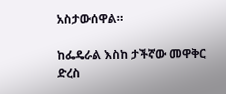አስታውሰዋል።

ከፌዴራል እስከ ታችኛው መዋቅር ድረስ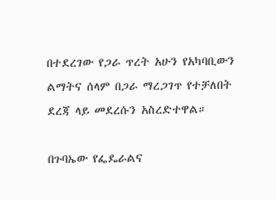በተደረገው የጋራ ጥረት አሁን የአካባቢውን ልማትና ሰላም በጋራ ማረጋገጥ የተቻለበት ደረጃ ላይ መደረሱን አስረድተዋል።

በጉባኤው የፌዴራልና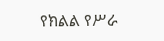የክልል የሥራ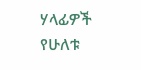ሃላፊዎች የሁለቱ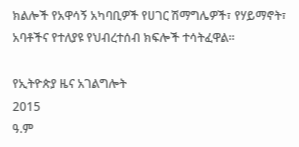ክልሎች የአዋሳኝ አካባቢዎች የሀገር ሽማግሌዎች፣ የሃይማኖት፣ አባቶችና የተለያዩ የህብረተሰብ ክፍሎች ተሳትፈዋል።

የኢትዮጵያ ዜና አገልግሎት
2015
ዓ.ም